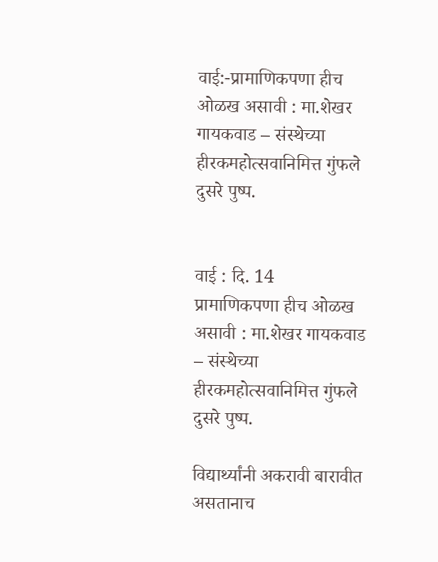वाई:-प्रामाणिकपणा हीच ओळख असावी : मा.शेखर गायकवाड – संस्थेच्या हीरकमहोत्सवानिमित्त गुंफले दुसरे पुष्प.


वाई : दि. 14
प्रामाणिकपणा हीच ओळख असावी : मा.शेखर गायकवाड – संस्थेच्या हीरकमहोत्सवानिमित्त गुंफले दुसरे पुष्प.

विद्यार्थ्यांनी अकरावी बारावीत असतानाच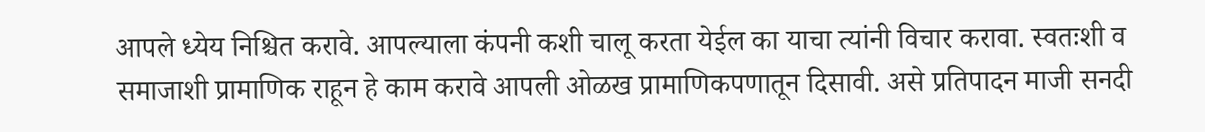आपले ध्येय निश्चित करावे. आपल्याला कंपनी कशी चालू करता येईल का याचा त्यांनी विचार करावा. स्वतःशी व समाजाशी प्रामाणिक राहून हे काम करावे आपली ओळख प्रामाणिकपणातून दिसावी. असे प्रतिपादन माजी सनदी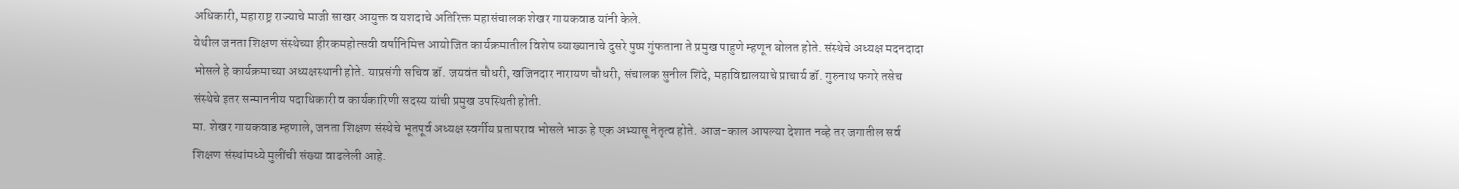अधिकारी, महाराष्ट्र राज्याचे माजी साखर आयुक्त व यशदाचे अतिरिक्त महासंचालक शेखर गायकवाड यांनी केले.
येथील जनता शिक्षण संस्थेच्या हीरकमहोत्सवी वर्षानिमित्त आयोजित कार्यक्रमातील विशेष व्याख्यानाचे दुसरे पुष्प गुंफताना ते प्रमुख पाहुणे म्हणून बोलत होते. संस्थेचे अध्यक्ष मदनदादा भोसले हे कार्यक्रमाच्या अध्यक्षस्थानी होते. याप्रसंगी सचिव डॉ. जयवंत चौधरी, खजिनदार नारायण चौधरी, संचालक सुनील शिंदे, महाविद्यालयाचे प्राचार्य डॉ. गुरुनाथ फगरे तसेच संस्थेचे इतर सन्माननीय पदाधिकारी व कार्यकारिणी सदस्य यांची प्रमुख उपस्थिती होती.
मा. शेखर गायकवाड म्हणाले, जनता शिक्षण संस्थेचे भूतपूर्व अध्यक्ष स्वर्गीय प्रतापराव भोसले भाऊ हे एक अभ्यासू नेतृत्व होते. आज-काल आपल्या देशात नव्हे तर जगातील सर्व शिक्षण संस्थांमध्ये मुलींची संख्या वाढलेली आहे.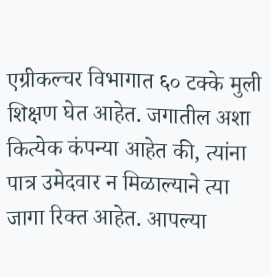एग्रीकल्चर विभागात ६० टक्के मुली शिक्षण घेत आहेत. जगातील अशा कित्येक कंपन्या आहेत की, त्यांना पात्र उमेदवार न मिळाल्याने त्या जागा रिक्त आहेत. आपल्या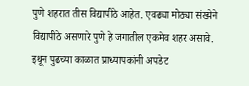पुणे शहरात तीस विद्यापीठे आहेत. एवढ्या मोठ्या संख्येने विद्यापीठे असणारे पुणे हे जगातील एकमेव शहर असावे. इथून पुढच्या काळात प्राध्यापकांनी अपडेट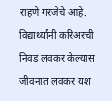राहणे गरजेचे आहे. विद्यार्थ्यांनी करिअरची निवड लवकर केल्यास जीवनात लवकर यश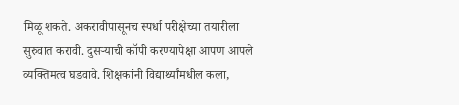मिळू शकते. अकरावीपासूनच स्पर्धा परीक्षेच्या तयारीला सुरुवात करावी. दुसऱ्याची कॉपी करण्यापेक्षा आपण आपले व्यक्तिमत्व घडवावे. शिक्षकांनी विद्यार्थ्यांमधील कला,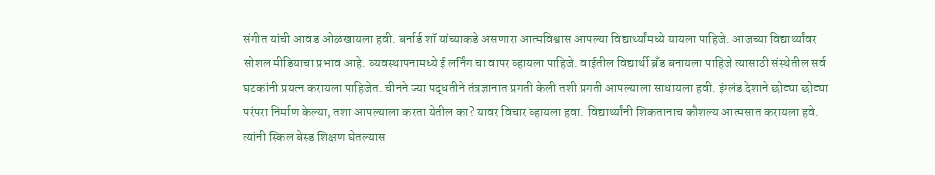संगीत यांची आवड ओळखायला हवी. बर्नार्ड शॉ यांच्याकडे असणारा आत्मविश्वास आपल्या विद्यार्थ्यांमध्ये यायला पाहिजे. आजच्या विद्यार्थ्यांवर सोशल मीडियाचा प्रभाव आहे. व्यवस्थापनामध्ये ई लर्निंग चा वापर व्हायला पाहिजे. वाईतील विद्यार्थी ब्रँड बनायला पाहिजे त्यासाठी संस्थेतील सर्व घटकांनी प्रयत्न करायला पाहिजेत. चीनने ज्या पद्धतीने तंत्रज्ञानात प्रगती केली तशी प्रगती आपल्याला साधायला हवी. इंग्लंड देशाने छोट्या छोट्या परंपरा निर्माण केल्या, तशा आपल्याला करता येतील का? यावर विचार व्हायला हवा. विद्यार्थ्यांनी शिकतानाच कौशल्य आत्मसात करायला हवे. त्यांनी स्किल बेस्ड शिक्षण घेतल्यास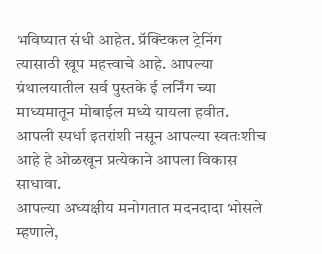भविष्यात संधी आहेत. प्रॅक्टिकल ट्रेनिंग त्यासाठी खूप महत्त्वाचे आहे. आपल्या ग्रंथालयातील सर्व पुस्तके ई लर्निंग च्या माध्यमातून मोबाईल मध्ये यायला हवीत. आपली स्पर्धा इतरांशी नसून आपल्या स्वतःशीच आहे हे ओळखून प्रत्येकाने आपला विकास साधावा.
आपल्या अध्यक्षीय मनोगतात मदनदादा भोसले म्हणाले,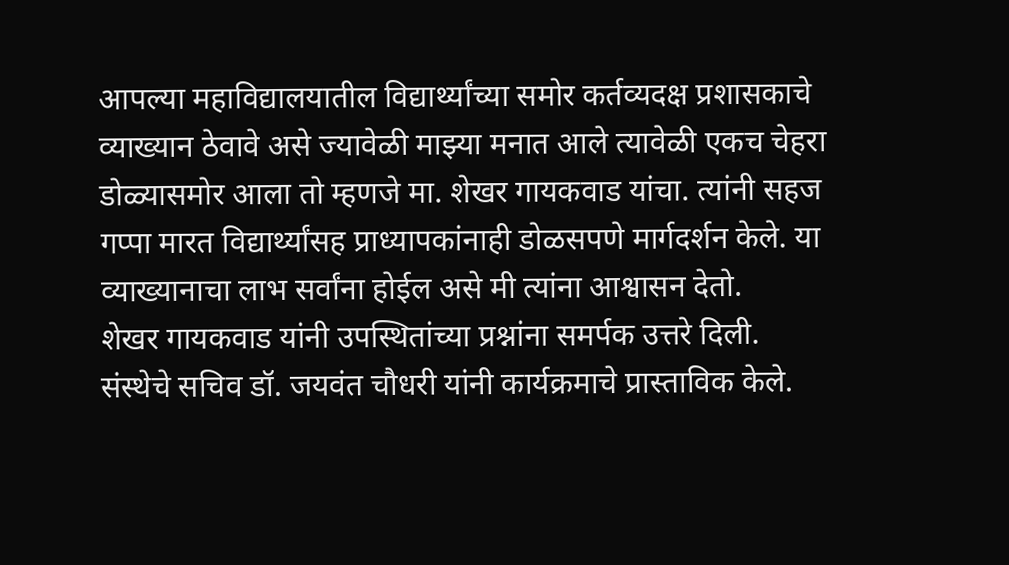आपल्या महाविद्यालयातील विद्यार्थ्यांच्या समोर कर्तव्यदक्ष प्रशासकाचे व्याख्यान ठेवावे असे ज्यावेळी माझ्या मनात आले त्यावेळी एकच चेहरा डोळ्यासमोर आला तो म्हणजे मा. शेखर गायकवाड यांचा. त्यांनी सहज गप्पा मारत विद्यार्थ्यांसह प्राध्यापकांनाही डोळसपणे मार्गदर्शन केले. या व्याख्यानाचा लाभ सर्वांना होईल असे मी त्यांना आश्वासन देतो.
शेखर गायकवाड यांनी उपस्थितांच्या प्रश्नांना समर्पक उत्तरे दिली.
संस्थेचे सचिव डॉ. जयवंत चौधरी यांनी कार्यक्रमाचे प्रास्ताविक केले.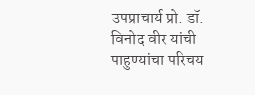उपप्राचार्य प्रो. डॉ. विनोद वीर यांची पाहुण्यांचा परिचय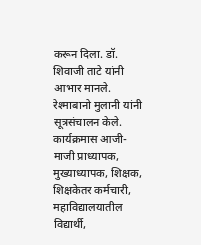करून दिला. डॉ. शिवाजी ताटे यांनी आभार मानले. रेश्माबानो मुलानी यांनी सूत्रसंचालन केले.
कार्यक्रमास आजी-माजी प्राध्यापक, मुख्याध्यापक, शिक्षक, शिक्षकेतर कर्मचारी, महाविद्यालयातील विद्यार्थी,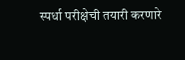स्पर्धा परीक्षेची तयारी करणारे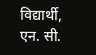विद्यार्थी, एन. सी.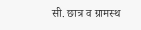सी. छात्र व ग्रामस्थ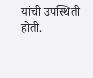यांची उपस्थिती होती.